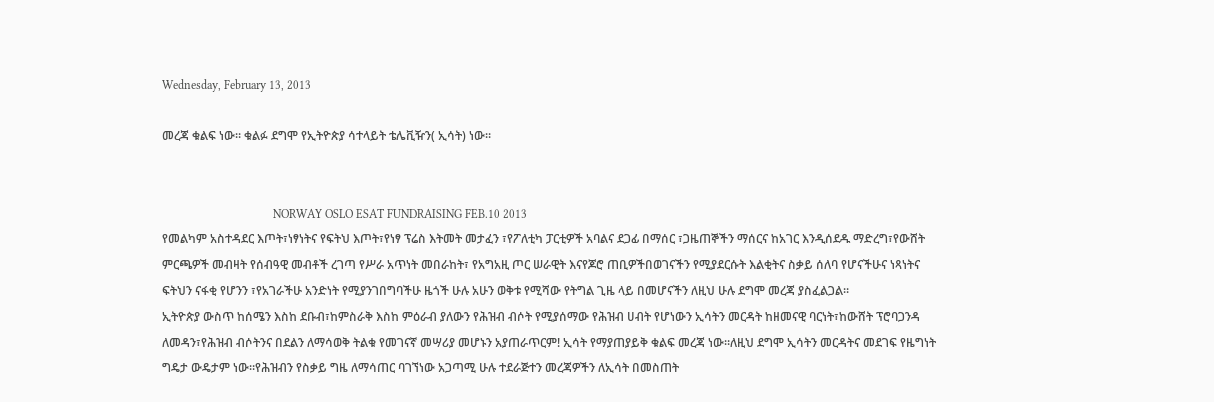Wednesday, February 13, 2013

መረጃ ቁልፍ ነው። ቁልፉ ደግሞ የኢትዮጵያ ሳተላይት ቴሌቪዥን( ኢሳት) ነው።


                                     NORWAY OSLO ESAT FUNDRAISING FEB.10 2013
የመልካም አስተዳደር እጦት፣ነፃነትና የፍትህ እጦት፣የነፃ ፕሬስ እትመት መታፈን ፣የፖለቲካ ፓርቲዎች አባልና ደጋፊ በማሰር ፣ጋዜጠኞችን ማሰርና ከአገር እንዲሰደዱ ማድረግ፣የውሸት ምርጫዎች መብዛት የሰብዓዊ መብቶች ረገጣ የሥራ አጥነት መበራከት፣ የአግአዚ ጦር ሠራዊት እናየጆሮ ጠቢዎችበወገናችን የሚያደርሱት እልቂትና ስቃይ ሰለባ የሆናችሁና ነጻነትና ፍትህን ናፋቂ የሆንን ፣የአገራችሁ አንድነት የሚያንገበግባችሁ ዜጎች ሁሉ አሁን ወቅቱ የሚሻው የትግል ጊዜ ላይ በመሆናችን ለዚህ ሁሉ ደግሞ መረጃ ያስፈልጋል።
ኢትዮጵያ ውስጥ ከሰሜን እስከ ደቡብ፣ከምስራቅ እስከ ምዕራብ ያለውን የሕዝብ ብሶት የሚያሰማው የሕዝብ ሀብት የሆነውን ኢሳትን መርዳት ከዘመናዊ ባርነት፣ከውሸት ፕሮባጋንዳ ለመዳን፣የሕዝብ ብሶትንና በደልን ለማሳወቅ ትልቁ የመገናኛ መሣሪያ መሆኑን አያጠራጥርም! ኢሳት የማያጠያይቅ ቁልፍ መረጃ ነው።ለዚህ ደግሞ ኢሳትን መርዳትና መደገፍ የዜግነት ግዴታ ውዴታም ነው።የሕዝብን የስቃይ ግዜ ለማሳጠር ባገኘነው አጋጣሚ ሁሉ ተደራጅተን መረጃዎችን ለኢሳት በመስጠት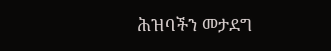ሕዝባችን መታደግ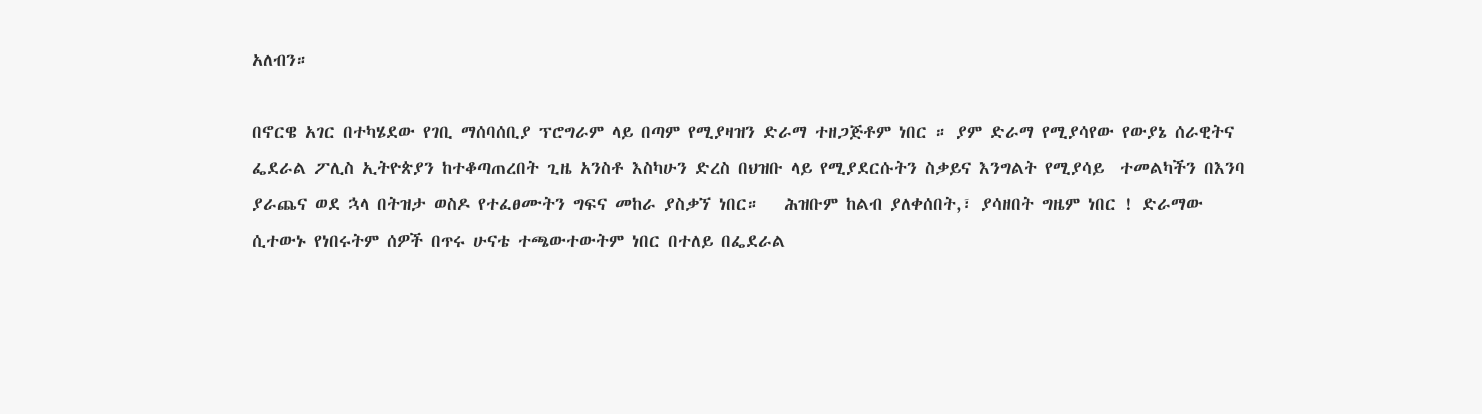አለብን።

በኖርዌ አገር በተካሄደው የገቢ ማሰባሰቢያ ፕሮግራም ላይ በጣም የሚያዛዝን ድራማ ተዘጋጅቶም ነበር ። ያም ድራማ የሚያሳየው የውያኔ ሰራዊትና ፌደራል ፖሊስ ኢትዮጵያን ከተቆጣጠረበት ጊዜ አንስቶ እስካሁን ድረስ በህዝቡ ላይ የሚያደርሱትን ስቃይና እንግልት የሚያሳይ  ተመልካችን በእንባ ያራጨና ወደ ኋላ በትዝታ ወስዶ የተፈፀሙትን ግፍና መከራ ያስቃኘ ነበር።   ሕዝቡም ከልብ ያለቀሰበት,፣ ያሳዘበት ግዜም ነበር ! ድራማው ሲተውኑ የነበሩትም ሰዎች በጥሩ ሁናቴ ተጫውተውትም ነበር በተለይ በፌደራል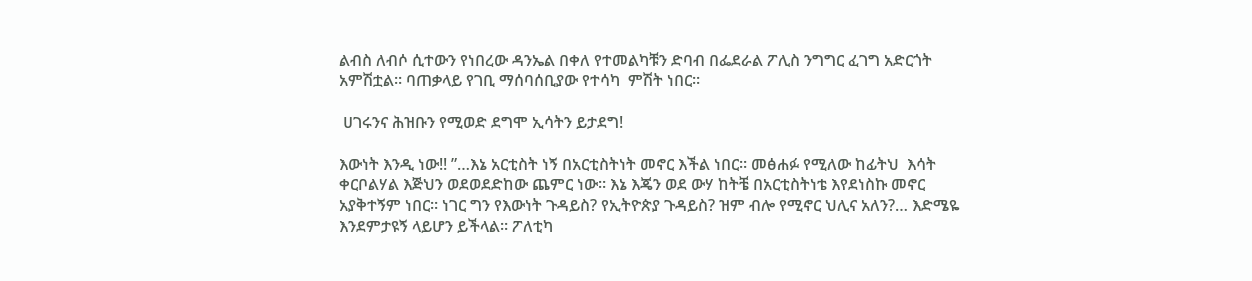ልብስ ለብሶ ሲተውን የነበረው ዳንኤል በቀለ የተመልካቹን ድባብ በፌደራል ፖሊስ ንግግር ፈገግ አድርጎት አምሽቷል። ባጠቃላይ የገቢ ማሰባሰቢያው የተሳካ  ምሽት ነበር።

 ሀገሩንና ሕዝቡን የሚወድ ደግሞ ኢሳትን ይታደግ!

እውነት እንዲ ነው!! ”…እኔ አርቲስት ነኝ በአርቲስትነት መኖር እችል ነበር። መፅሐፉ የሚለው ከፊትህ  እሳት ቀርቦልሃል እጅህን ወደወደድከው ጨምር ነው። እኔ እጄን ወደ ውሃ ከትቼ በአርቲስትነቴ እየደነስኩ መኖር አያቅተኝም ነበር። ነገር ግን የእውነት ጉዳይስ? የኢትዮጵያ ጉዳይስ? ዝም ብሎ የሚኖር ህሊና አለን?… እድሜዬ እንደምታዩኝ ላይሆን ይችላል። ፖለቲካ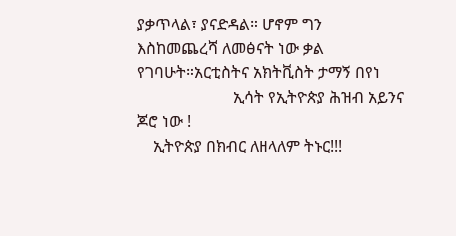ያቃጥላል፣ ያናድዳል። ሆኖም ግን እስከመጨረሻ ለመፅናት ነው ቃል የገባሁት።አርቲስትና አክትቪስት ታማኝ በየነ
                        ኢሳት የኢትዮጵያ ሕዝብ አይንና ጆሮ ነው !
    ኢትዮጵያ በክብር ለዘላለም ትኑር!!!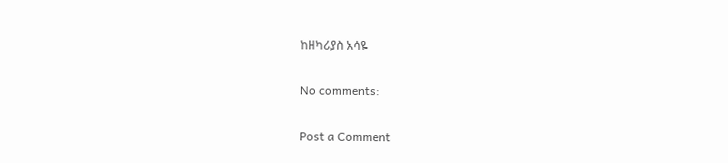ከዘካሪያስ አሳዬ

No comments:

Post a Comment